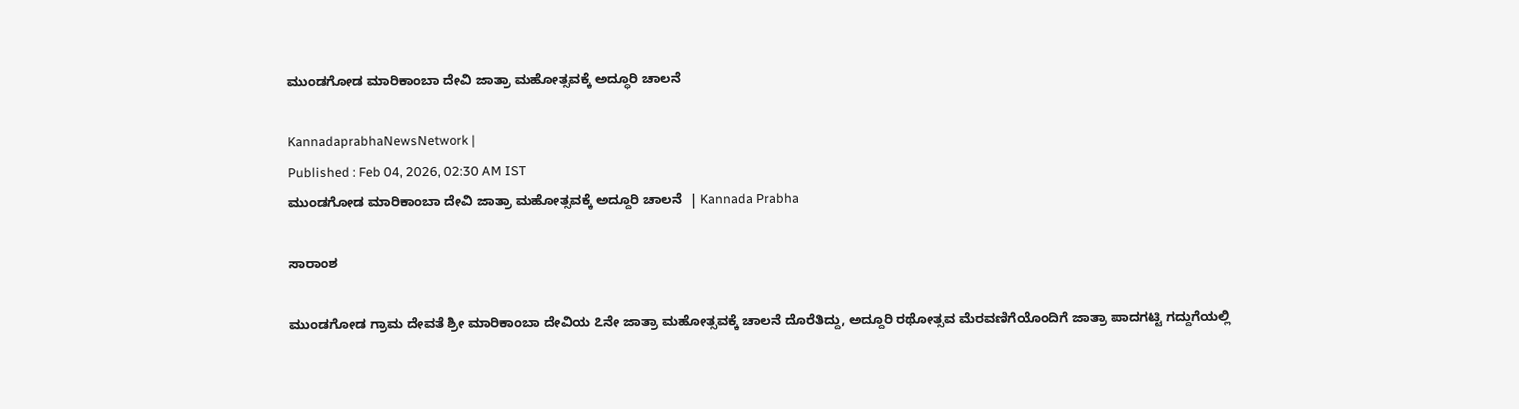ಮುಂಡಗೋಡ ಮಾರಿಕಾಂಬಾ ದೇವಿ ಜಾತ್ರಾ ಮಹೋತ್ಸವಕ್ಕೆ ಅದ್ಧೂರಿ ಚಾಲನೆ

KannadaprabhaNewsNetwork |
Published : Feb 04, 2026, 02:30 AM IST
ಮುಂಡಗೋಡ ಮಾರಿಕಾಂಬಾ ದೇವಿ ಜಾತ್ರಾ ಮಹೋತ್ಸವಕ್ಕೆ ಅದ್ದೂರಿ ಚಾಲನೆ  | Kannada Prabha

ಸಾರಾಂಶ

ಮುಂಡಗೋಡ ಗ್ರಾಮ ದೇವತೆ ಶ್ರೀ ಮಾರಿಕಾಂಬಾ ದೇವಿಯ ೭ನೇ ಜಾತ್ರಾ ಮಹೋತ್ಸವಕ್ಕೆ ಚಾಲನೆ ದೊರೆತಿದ್ದು, ಅದ್ದೂರಿ ರಥೋತ್ಸವ ಮೆರವಣಿಗೆಯೊಂದಿಗೆ ಜಾತ್ರಾ ಪಾದಗಟ್ಟಿ ಗದ್ದುಗೆಯಲ್ಲಿ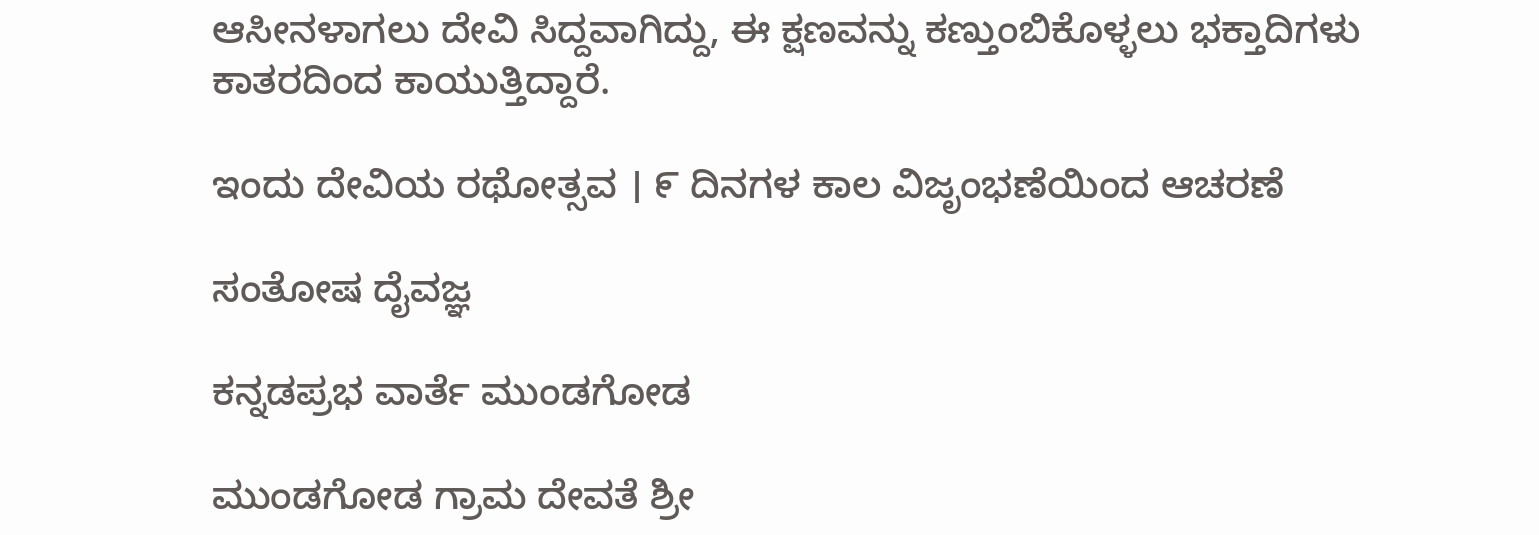ಆಸೀನಳಾಗಲು ದೇವಿ ಸಿದ್ದವಾಗಿದ್ದು, ಈ ಕ್ಷಣವನ್ನು ಕಣ್ತುಂಬಿಕೊಳ್ಳಲು ಭಕ್ತಾದಿಗಳು ಕಾತರದಿಂದ ಕಾಯುತ್ತಿದ್ದಾರೆ.

ಇಂದು ದೇವಿಯ ರಥೋತ್ಸವ । ೯ ದಿನಗಳ ಕಾಲ ವಿಜೃಂಭಣೆಯಿಂದ ಆಚರಣೆ

ಸಂತೋಷ ದೈವಜ್ಞ

ಕನ್ನಡಪ್ರಭ ವಾರ್ತೆ ಮುಂಡಗೋಡ

ಮುಂಡಗೋಡ ಗ್ರಾಮ ದೇವತೆ ಶ್ರೀ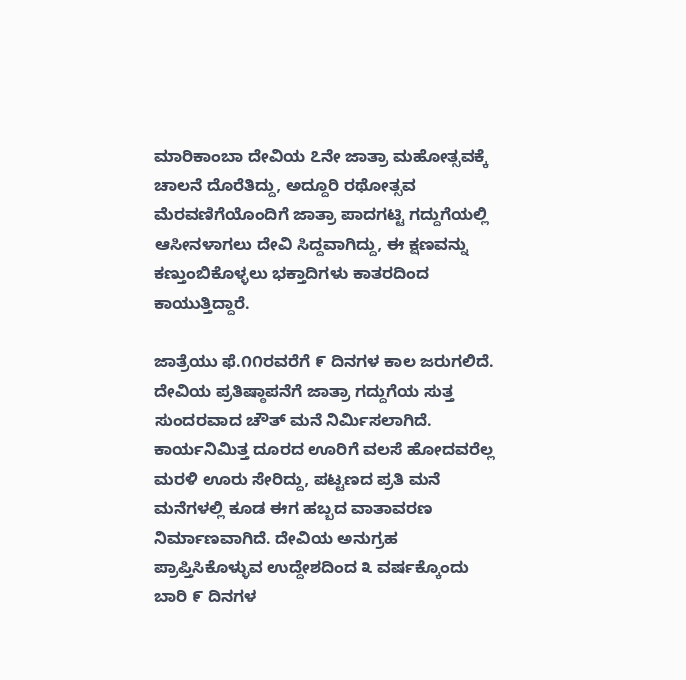ಮಾರಿಕಾಂಬಾ ದೇವಿಯ ೭ನೇ ಜಾತ್ರಾ ಮಹೋತ್ಸವಕ್ಕೆ ಚಾಲನೆ ದೊರೆತಿದ್ದು, ಅದ್ದೂರಿ ರಥೋತ್ಸವ ಮೆರವಣಿಗೆಯೊಂದಿಗೆ ಜಾತ್ರಾ ಪಾದಗಟ್ಟಿ ಗದ್ದುಗೆಯಲ್ಲಿ ಆಸೀನಳಾಗಲು ದೇವಿ ಸಿದ್ದವಾಗಿದ್ದು, ಈ ಕ್ಷಣವನ್ನು ಕಣ್ತುಂಬಿಕೊಳ್ಳಲು ಭಕ್ತಾದಿಗಳು ಕಾತರದಿಂದ ಕಾಯುತ್ತಿದ್ದಾರೆ.

ಜಾತ್ರೆಯು ಫೆ.೧೧ರವರೆಗೆ ೯ ದಿನಗಳ ಕಾಲ ಜರುಗಲಿದೆ. ದೇವಿಯ ಪ್ರತಿಷ್ಠಾಪನೆಗೆ ಜಾತ್ರಾ ಗದ್ದುಗೆಯ ಸುತ್ತ ಸುಂದರವಾದ ಚೌತ್ ಮನೆ ನಿರ್ಮಿಸಲಾಗಿದೆ. ಕಾರ್ಯನಿಮಿತ್ತ ದೂರದ ಊರಿಗೆ ವಲಸೆ ಹೋದವರೆಲ್ಲ ಮರಳಿ ಊರು ಸೇರಿದ್ದು, ಪಟ್ಟಣದ ಪ್ರತಿ ಮನೆ ಮನೆಗಳಲ್ಲಿ ಕೂಡ ಈಗ ಹಬ್ಬದ ವಾತಾವರಣ ನಿರ್ಮಾಣವಾಗಿದೆ. ದೇವಿಯ ಅನುಗ್ರಹ ಪ್ರಾಪ್ತಿಸಿಕೊಳ್ಳುವ ಉದ್ದೇಶದಿಂದ ೩ ವರ್ಷಕ್ಕೊಂದು ಬಾರಿ ೯ ದಿನಗಳ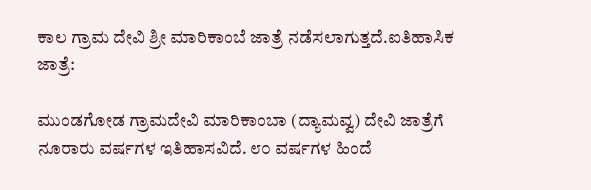ಕಾಲ ಗ್ರಾಮ ದೇವಿ ಶ್ರೀ ಮಾರಿಕಾಂಬೆ ಜಾತ್ರೆ ನಡೆಸಲಾಗುತ್ತದೆ.ಐತಿಹಾಸಿಕ ಜಾತ್ರೆ:

ಮುಂಡಗೋಡ ಗ್ರಾಮದೇವಿ ಮಾರಿಕಾಂಬಾ (ದ್ಯಾಮವ್ವ) ದೇವಿ ಜಾತ್ರೆಗೆ ನೂರಾರು ವರ್ಷಗಳ ಇತಿಹಾಸವಿದೆ. ೮೦ ವರ್ಷಗಳ ಹಿಂದೆ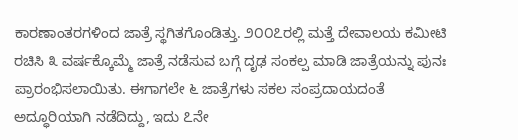ಕಾರಣಾಂತರಗಳಿಂದ ಜಾತ್ರೆ ಸ್ಥಗಿತಗೊಂಡಿತ್ತು. ೨೦೦೭ರಲ್ಲಿ ಮತ್ತೆ ದೇವಾಲಯ ಕಮೀಟಿ ರಚಿಸಿ ೩ ವರ್ಷಕ್ಕೊಮ್ಮೆ ಜಾತ್ರೆ ನಡೆಸುವ ಬಗ್ಗೆ ದೃಢ ಸಂಕಲ್ಪ ಮಾಡಿ ಜಾತ್ರೆಯನ್ನು ಪುನಃ ಪ್ರಾರಂಭಿಸಲಾಯಿತು. ಈಗಾಗಲೇ ೬ ಜಾತ್ರೆಗಳು ಸಕಲ ಸಂಪ್ರದಾಯದಂತೆ ಅದ್ಧೂರಿಯಾಗಿ ನಡೆದಿದ್ದು, ಇದು ೭ನೇ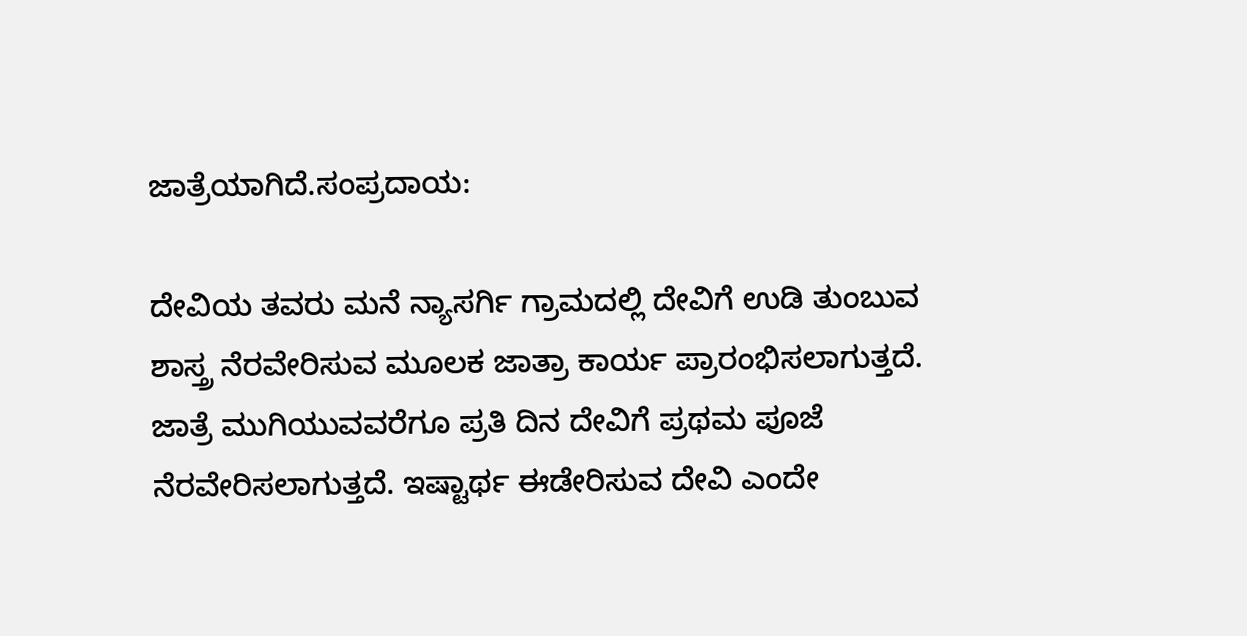ಜಾತ್ರೆಯಾಗಿದೆ.ಸಂಪ್ರದಾಯ:

ದೇವಿಯ ತವರು ಮನೆ ನ್ಯಾಸರ್ಗಿ ಗ್ರಾಮದಲ್ಲಿ ದೇವಿಗೆ ಉಡಿ ತುಂಬುವ ಶಾಸ್ತ್ರ ನೆರವೇರಿಸುವ ಮೂಲಕ ಜಾತ್ರಾ ಕಾರ್ಯ ಪ್ರಾರಂಭಿಸಲಾಗುತ್ತದೆ. ಜಾತ್ರೆ ಮುಗಿಯುವವರೆಗೂ ಪ್ರತಿ ದಿನ ದೇವಿಗೆ ಪ್ರಥಮ ಪೂಜೆ ನೆರವೇರಿಸಲಾಗುತ್ತದೆ. ಇಷ್ಟಾರ್ಥ ಈಡೇರಿಸುವ ದೇವಿ ಎಂದೇ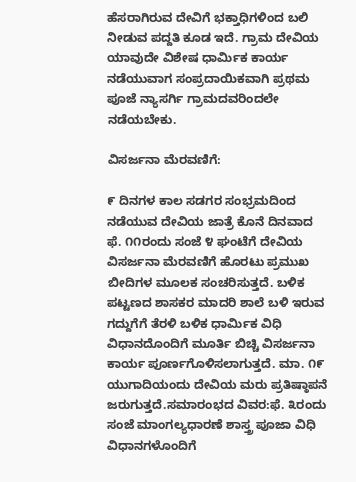ಹೆಸರಾಗಿರುವ ದೇವಿಗೆ ಭಕ್ತಾಧಿಗಳಿಂದ ಬಲಿ ನೀಡುವ ಪದ್ದತಿ ಕೂಡ ಇದೆ. ಗ್ರಾಮ ದೇವಿಯ ಯಾವುದೇ ವಿಶೇಷ ಧಾರ್ಮಿಕ ಕಾರ್ಯ ನಡೆಯುವಾಗ ಸಂಪ್ರದಾಯಿಕವಾಗಿ ಪ್ರಥಮ ಪೂಜೆ ನ್ಯಾಸರ್ಗಿ ಗ್ರಾಮದವರಿಂದಲೇ ನಡೆಯಬೇಕು.

ವಿಸರ್ಜನಾ ಮೆರವಣಿಗೆ:

೯ ದಿನಗಳ ಕಾಲ ಸಡಗರ ಸಂಭ್ರಮದಿಂದ ನಡೆಯುವ ದೇವಿಯ ಜಾತ್ರೆ ಕೊನೆ ದಿನವಾದ ಫೆ. ೧೧ರಂದು ಸಂಜೆ ೪ ಘಂಟೆಗೆ ದೇವಿಯ ವಿಸರ್ಜನಾ ಮೆರವಣಿಗೆ ಹೊರಟು ಪ್ರಮುಖ ಬೀದಿಗಳ ಮೂಲಕ ಸಂಚರಿಸುತ್ತದೆ. ಬಳಿಕ ಪಟ್ಟಣದ ಶಾಸಕರ ಮಾದರಿ ಶಾಲೆ ಬಳಿ ಇರುವ ಗದ್ದುಗೆಗೆ ತೆರಳಿ ಬಳಿಕ ಧಾರ್ಮಿಕ ವಿಧಿ ವಿಧಾನದೊಂದಿಗೆ ಮೂರ್ತಿ ಬಿಚ್ಚಿ ವಿಸರ್ಜನಾ ಕಾರ್ಯ ಪೂರ್ಣಗೊಳಿಸಲಾಗುತ್ತದೆ. ಮಾ. ೧೯ ಯುಗಾದಿಯಂದು ದೇವಿಯ ಮರು ಪ್ರತಿಷ್ಠಾಪನೆ ಜರುಗುತ್ತದೆ.ಸಮಾರಂಭದ ವಿವರ:ಫೆ. ೩ರಂದು ಸಂಜೆ ಮಾಂಗಲ್ಯಧಾರಣೆ ಶಾಸ್ತ್ರ ಪೂಜಾ ವಿಧಿ ವಿಧಾನಗಳೊಂದಿಗೆ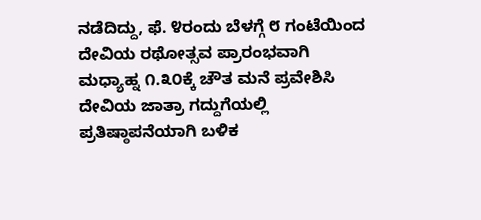ನಡೆದಿದ್ದು, ಫೆ. ೪ರಂದು ಬೆಳಗ್ಗೆ ೮ ಗಂಟೆಯಿಂದ ದೇವಿಯ ರಥೋತ್ಸವ ಪ್ರಾರಂಭವಾಗಿ ಮಧ್ಯಾಹ್ನ ೧.೩೦ಕ್ಕೆ ಚೌತ ಮನೆ ಪ್ರವೇಶಿಸಿ ದೇವಿಯ ಜಾತ್ರಾ ಗದ್ದುಗೆಯಲ್ಲಿ ಪ್ರತಿಷ್ಠಾಪನೆಯಾಗಿ ಬಳಿಕ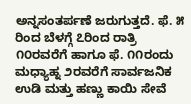ಅನ್ನಸಂತರ್ಪಣೆ ಜರುಗುತ್ತದೆ. ಫೆ. ೫ ರಿಂದ ಬೆಳಗ್ಗೆ ೭ರಿಂದ ರಾತ್ರಿ ೧೦ರವರೆಗೆ ಹಾಗೂ ಫೆ. ೧೧ರಂದು ಮಧ್ಯಾಹ್ನ ೨ರವರೆಗೆ ಸಾರ್ವಜನಿಕ ಉಡಿ ಮತ್ತು ಹಣ್ಣು ಕಾಯಿ ಸೇವೆ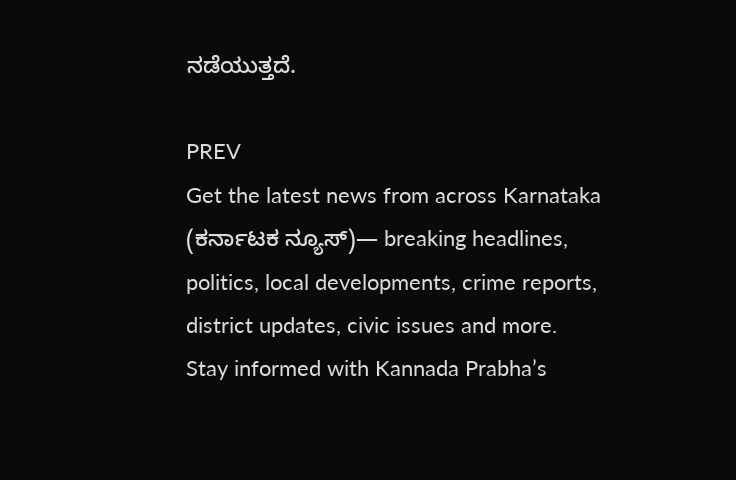ನಡೆಯುತ್ತದೆ.

PREV
Get the latest news from across Karnataka (ಕರ್ನಾಟಕ ನ್ಯೂಸ್)— breaking headlines, politics, local developments, crime reports, district updates, civic issues and more. Stay informed with Kannada Prabha’s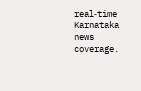real‑time Karnataka news coverage.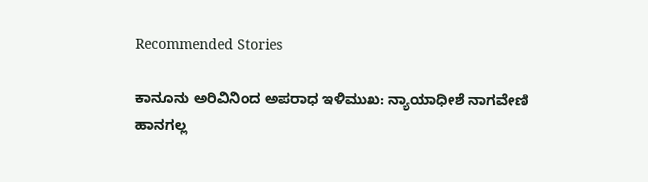Recommended Stories

ಕಾನೂನು ಅರಿವಿನಿಂದ ಅಪರಾಧ ಇಳಿಮುಖ: ನ್ಯಾಯಾಧೀಶೆ ನಾಗವೇಣಿ
ಹಾನಗಲ್ಲ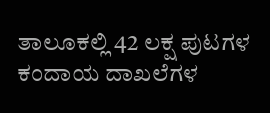ತಾಲೂಕಲ್ಲಿ 42 ಲಕ್ಷ ಪುಟಗಳ ಕಂದಾಯ ದಾಖಲೆಗಳ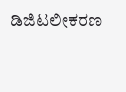ಡಿಜಿಟಲೀಕರಣ